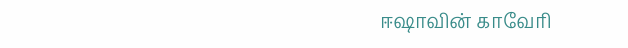ஈஷாவின் காவேரி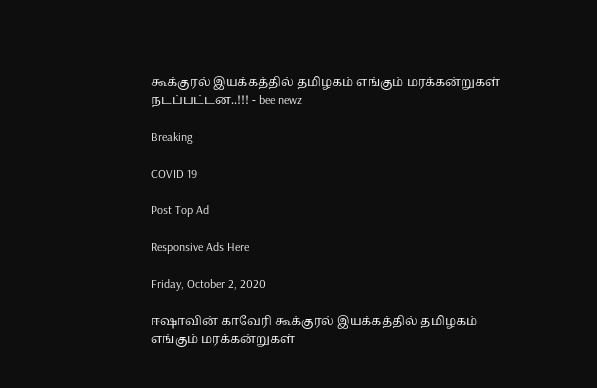கூக்குரல் இயக்கத்தில் தமிழகம் எங்கும் மரக்கன்றுகள் நடப்பட்டன..!!! - bee newz

Breaking

COVID 19

Post Top Ad

Responsive Ads Here

Friday, October 2, 2020

ஈஷாவின் காவேரி கூக்குரல் இயக்கத்தில் தமிழகம் எங்கும் மரக்கன்றுகள்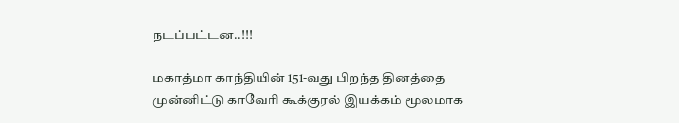நடப்பட்டன..!!!

மகாத்மா காந்தியின் 151-வது பிறந்த தினத்தை முன்னிட்டு காவேரி கூக்குரல் இயக்கம் மூலமாக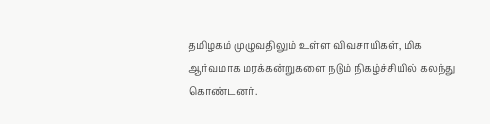தமிழகம் முழுவதிலும் உள்ள விவசாயிகள், மிக ஆர்வமாக மரக்கன்றுகளை நடும் நிகழ்ச்சியில் கலந்து கொண்டனர்.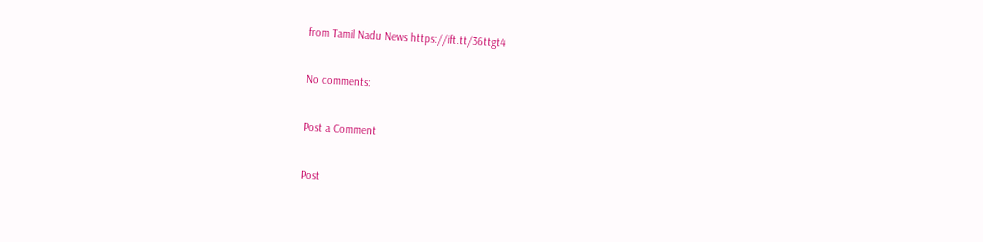from Tamil Nadu News https://ift.tt/36ttgt4

No comments:

Post a Comment

Post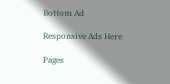Bottom Ad

Responsive Ads Here

Pages